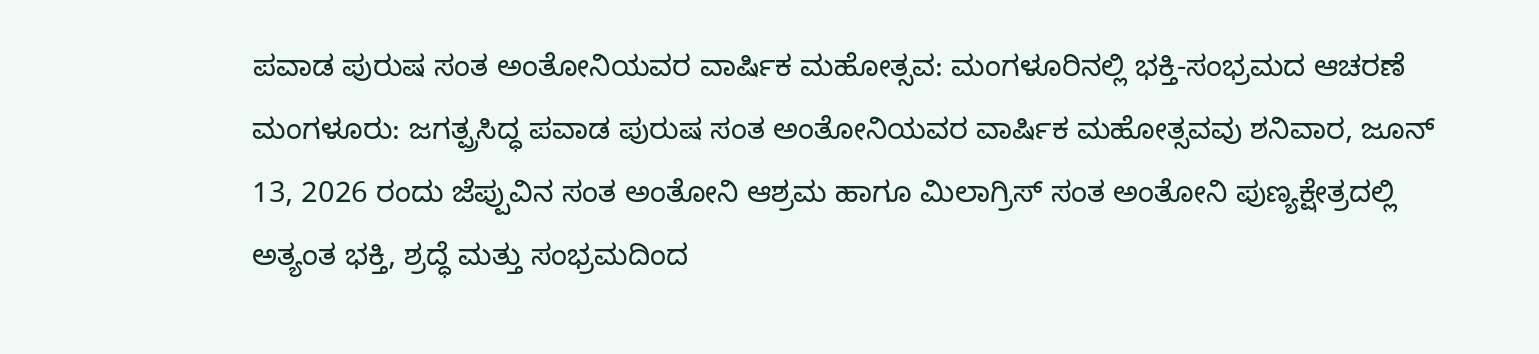ಪವಾಡ ಪುರುಷ ಸಂತ ಅಂತೋನಿಯವರ ವಾರ್ಷಿಕ ಮಹೋತ್ಸವ: ಮಂಗಳೂರಿನಲ್ಲಿ ಭಕ್ತಿ-ಸಂಭ್ರಮದ ಆಚರಣೆ
ಮಂಗಳೂರು: ಜಗತ್ಪ್ರಸಿದ್ಧ ಪವಾಡ ಪುರುಷ ಸಂತ ಅಂತೋನಿಯವರ ವಾರ್ಷಿಕ ಮಹೋತ್ಸವವು ಶನಿವಾರ, ಜೂನ್ 13, 2026 ರಂದು ಜೆಪ್ಪುವಿನ ಸಂತ ಅಂತೋನಿ ಆಶ್ರಮ ಹಾಗೂ ಮಿಲಾಗ್ರಿಸ್ ಸಂತ ಅಂತೋನಿ ಪುಣ್ಯಕ್ಷೇತ್ರದಲ್ಲಿ ಅತ್ಯಂತ ಭಕ್ತಿ, ಶ್ರದ್ಧೆ ಮತ್ತು ಸಂಭ್ರಮದಿಂದ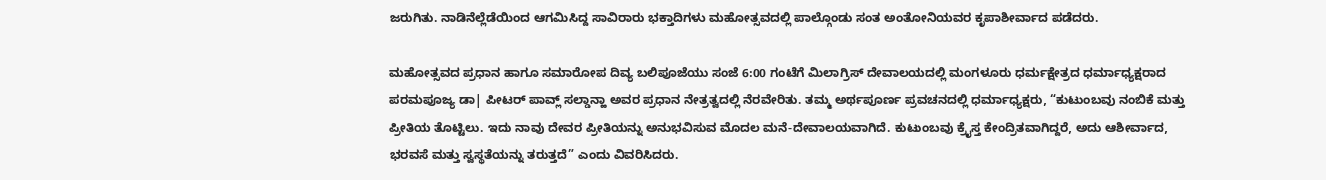ಜರುಗಿತು. ನಾಡಿನೆಲ್ಲೆಡೆಯಿಂದ ಆಗಮಿಸಿದ್ದ ಸಾವಿರಾರು ಭಕ್ತಾದಿಗಳು ಮಹೋತ್ಸವದಲ್ಲಿ ಪಾಲ್ಗೊಂಡು ಸಂತ ಅಂತೋನಿಯವರ ಕೃಪಾಶೀರ್ವಾದ ಪಡೆದರು.

ಮಹೋತ್ಸವದ ಪ್ರಧಾನ ಹಾಗೂ ಸಮಾರೋಪ ದಿವ್ಯ ಬಲಿಪೂಜೆಯು ಸಂಜೆ 6:00 ಗಂಟೆಗೆ ಮಿಲಾಗ್ರಿಸ್ ದೇವಾಲಯದಲ್ಲಿ ಮಂಗಳೂರು ಧರ್ಮಕ್ಷೇತ್ರದ ಧರ್ಮಾಧ್ಯಕ್ಷರಾದ ಪರಮಪೂಜ್ಯ ಡಾ| ಪೀಟರ್ ಪಾವ್ಲ್ ಸಲ್ಡಾನ್ಹಾ ಅವರ ಪ್ರಧಾನ ನೇತ್ರತ್ವದಲ್ಲಿ ನೆರವೇರಿತು. ತಮ್ಮ ಅರ್ಥಪೂರ್ಣ ಪ್ರವಚನದಲ್ಲಿ ಧರ್ಮಾಧ್ಯಕ್ಷರು, “ಕುಟುಂಬವು ನಂಬಿಕೆ ಮತ್ತು ಪ್ರೀತಿಯ ತೊಟ್ಟಿಲು. ಇದು ನಾವು ದೇವರ ಪ್ರೀತಿಯನ್ನು ಅನುಭವಿಸುವ ಮೊದಲ ಮನೆ-ದೇವಾಲಯವಾಗಿದೆ. ಕುಟುಂಬವು ಕ್ರೈಸ್ತ ಕೇಂದ್ರಿತವಾಗಿದ್ದರೆ, ಅದು ಆಶೀರ್ವಾದ, ಭರವಸೆ ಮತ್ತು ಸ್ವಸ್ಥತೆಯನ್ನು ತರುತ್ತದೆ” ಎಂದು ವಿವರಿಸಿದರು.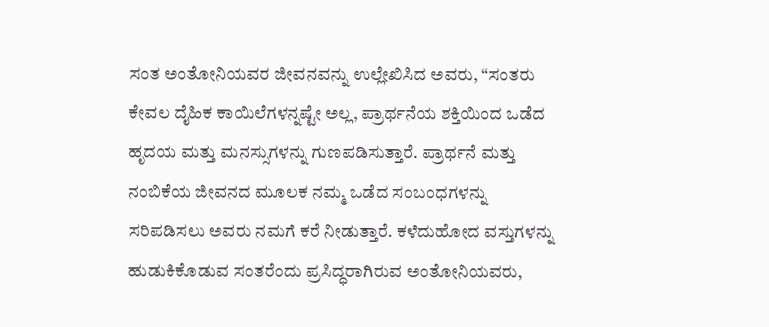ಸಂತ ಅಂತೋನಿಯವರ ಜೀವನವನ್ನು ಉಲ್ಲೇಖಿಸಿದ ಅವರು, “ಸಂತರು ಕೇವಲ ದೈಹಿಕ ಕಾಯಿಲೆಗಳನ್ನಷ್ಟೇ ಅಲ್ಲ, ಪ್ರಾರ್ಥನೆಯ ಶಕ್ತಿಯಿಂದ ಒಡೆದ ಹೃದಯ ಮತ್ತು ಮನಸ್ಸುಗಳನ್ನು ಗುಣಪಡಿಸುತ್ತಾರೆ. ಪ್ರಾರ್ಥನೆ ಮತ್ತು ನಂಬಿಕೆಯ ಜೀವನದ ಮೂಲಕ ನಮ್ಮ ಒಡೆದ ಸಂಬಂಧಗಳನ್ನು ಸರಿಪಡಿಸಲು ಅವರು ನಮಗೆ ಕರೆ ನೀಡುತ್ತಾರೆ. ಕಳೆದುಹೋದ ವಸ್ತುಗಳನ್ನು ಹುಡುಕಿಕೊಡುವ ಸಂತರೆಂದು ಪ್ರಸಿದ್ಧರಾಗಿರುವ ಅಂತೋನಿಯವರು,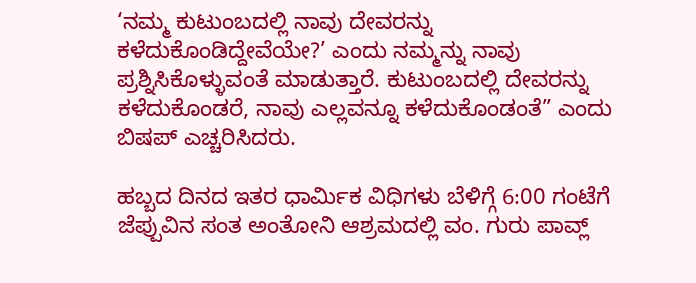‘ನಮ್ಮ ಕುಟುಂಬದಲ್ಲಿ ನಾವು ದೇವರನ್ನು ಕಳೆದುಕೊಂಡಿದ್ದೇವೆಯೇ?’ ಎಂದು ನಮ್ಮನ್ನು ನಾವು ಪ್ರಶ್ನಿಸಿಕೊಳ್ಳುವಂತೆ ಮಾಡುತ್ತಾರೆ. ಕುಟುಂಬದಲ್ಲಿ ದೇವರನ್ನು ಕಳೆದುಕೊಂಡರೆ, ನಾವು ಎಲ್ಲವನ್ನೂ ಕಳೆದುಕೊಂಡಂತೆ” ಎಂದು ಬಿಷಪ್ ಎಚ್ಚರಿಸಿದರು.

ಹಬ್ಬದ ದಿನದ ಇತರ ಧಾರ್ಮಿಕ ವಿಧಿಗಳು ಬೆಳಿಗ್ಗೆ 6:00 ಗಂಟೆಗೆ ಜೆಪ್ಪುವಿನ ಸಂತ ಅಂತೋನಿ ಆಶ್ರಮದಲ್ಲಿ ವಂ. ಗುರು ಪಾವ್ಲ್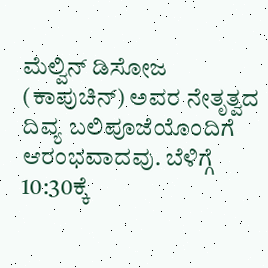ಮೆಲ್ವಿನ್ ಡಿಸೋಜ (ಕಾಪುಚಿನ್) ಅವರ ನೇತೃತ್ವದ ದಿವ್ಯ ಬಲಿಪೂಜೆಯೊಂದಿಗೆ ಆರಂಭವಾದವು. ಬೆಳಿಗ್ಗೆ 10:30ಕ್ಕೆ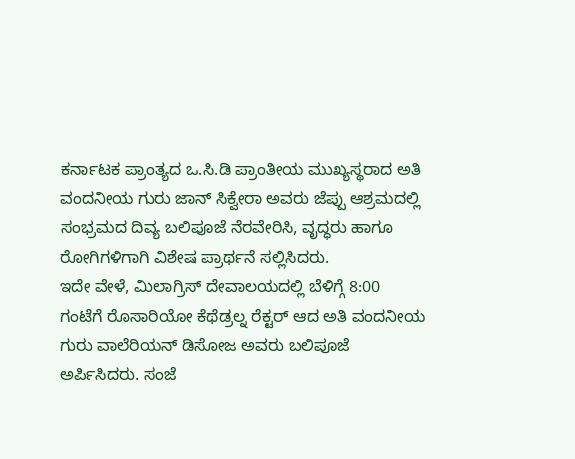ಕರ್ನಾಟಕ ಪ್ರಾಂತ್ಯದ ಒ.ಸಿ.ಡಿ ಪ್ರಾಂತೀಯ ಮುಖ್ಯಸ್ಥರಾದ ಅತಿ ವಂದನೀಯ ಗುರು ಜಾನ್ ಸಿಕ್ವೇರಾ ಅವರು ಜೆಪ್ಪು ಆಶ್ರಮದಲ್ಲಿ ಸಂಭ್ರಮದ ದಿವ್ಯ ಬಲಿಪೂಜೆ ನೆರವೇರಿಸಿ, ವೃದ್ಧರು ಹಾಗೂ ರೋಗಿಗಳಿಗಾಗಿ ವಿಶೇಷ ಪ್ರಾರ್ಥನೆ ಸಲ್ಲಿಸಿದರು.
ಇದೇ ವೇಳೆ, ಮಿಲಾಗ್ರಿಸ್ ದೇವಾಲಯದಲ್ಲಿ ಬೆಳಿಗ್ಗೆ 8:00 ಗಂಟೆಗೆ ರೊಸಾರಿಯೋ ಕೆಥೆಡ್ರಲ್ನ ರೆಕ್ಟರ್ ಆದ ಅತಿ ವಂದನೀಯ ಗುರು ವಾಲೆರಿಯನ್ ಡಿಸೋಜ ಅವರು ಬಲಿಪೂಜೆ ಅರ್ಪಿಸಿದರು. ಸಂಜೆ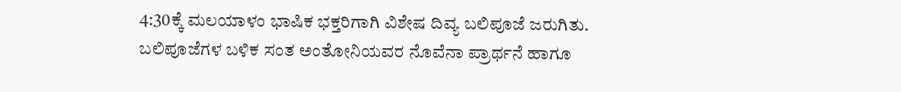4:30ಕ್ಕೆ ಮಲಯಾಳಂ ಭಾಷಿಕ ಭಕ್ತರಿಗಾಗಿ ವಿಶೇಷ ದಿವ್ಯ ಬಲಿಪೂಜೆ ಜರುಗಿತು.
ಬಲಿಪೂಜೆಗಳ ಬಳಿಕ ಸಂತ ಅಂತೋನಿಯವರ ನೊವೆನಾ ಪ್ರಾರ್ಥನೆ ಹಾಗೂ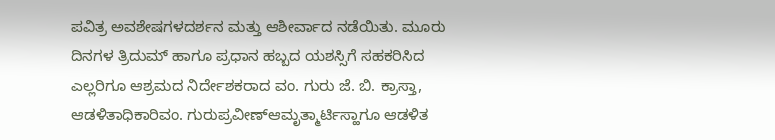ಪವಿತ್ರ ಅವಶೇಷಗಳದರ್ಶನ ಮತ್ತು ಆಶೀರ್ವಾದ ನಡೆಯಿತು. ಮೂರು ದಿನಗಳ ತ್ರಿದುಮ್ ಹಾಗೂ ಪ್ರಧಾನ ಹಬ್ಬದ ಯಶಸ್ಸಿಗೆ ಸಹಕರಿಸಿದ ಎಲ್ಲರಿಗೂ ಆಶ್ರಮದ ನಿರ್ದೇಶಕರಾದ ವಂ. ಗುರು ಜೆ. ಬಿ. ಕ್ರಾಸ್ತಾ, ಆಡಳಿತಾಧಿಕಾರಿವಂ. ಗುರುಪ್ರವೀಣ್ಆಮೃತ್ಮಾರ್ಟಿಸ್ಹಾಗೂ ಆಡಳಿತ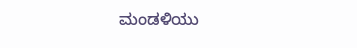ಮಂಡಳಿಯು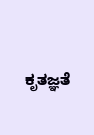ಕೃತಜ್ಞತೆ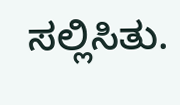ಸಲ್ಲಿಸಿತು.